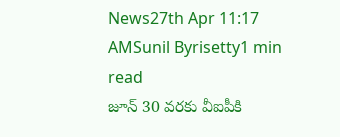News27th Apr 11:17 AMSunil Byrisetty1 min read
జూన్ 30 వరకు వీఐపీకి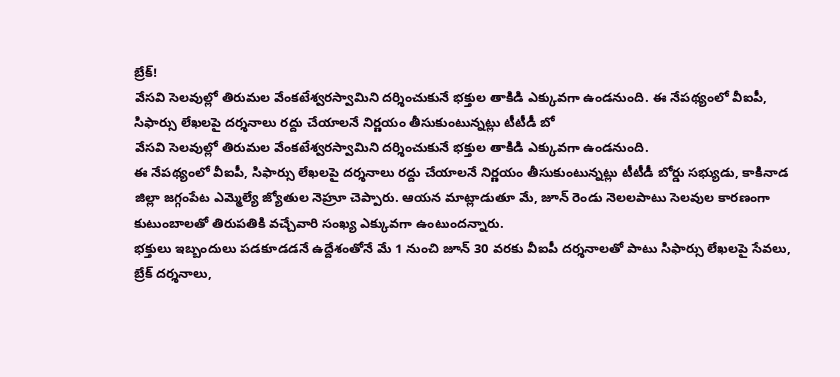బ్రేక్!
వేసవి సెలవుల్లో తిరుమల వేంకటేశ్వరస్వామిని దర్శించుకునే భక్తుల తాకిడి ఎక్కువగా ఉండనుంది. ఈ నేపథ్యంలో వీఐపీ, సిఫార్సు లేఖలపై దర్శనాలు రద్దు చేయాలనే నిర్ణయం తీసుకుంటున్నట్లు టీటీడీ బో
వేసవి సెలవుల్లో తిరుమల వేంకటేశ్వరస్వామిని దర్శించుకునే భక్తుల తాకిడి ఎక్కువగా ఉండనుంది.
ఈ నేపథ్యంలో వీఐపీ, సిఫార్సు లేఖలపై దర్శనాలు రద్దు చేయాలనే నిర్ణయం తీసుకుంటున్నట్లు టీటీడీ బోర్డు సభ్యుడు, కాకినాడ జిల్లా జగ్గంపేట ఎమ్మెల్యే జ్యోతుల నెహ్రూ చెప్పారు. ఆయన మాట్లాడుతూ మే, జూన్ రెండు నెలలపాటు సెలవుల కారణంగా కుటుంబాలతో తిరుపతికి వచ్చేవారి సంఖ్య ఎక్కువగా ఉంటుందన్నారు.
భక్తులు ఇబ్బందులు పడకూడడనే ఉద్దేశంతోనే మే 1 నుంచి జూన్ 30 వరకు వీఐపీ దర్శనాలతో పాటు సిఫార్సు లేఖలపై సేవలు, బ్రేక్ దర్శనాలు,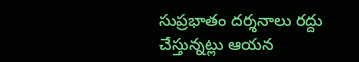సుప్రభాతం దర్శనాలు రద్దు చేస్తున్నట్లు ఆయన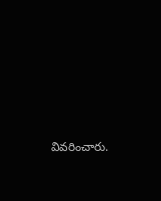వివరించారు.